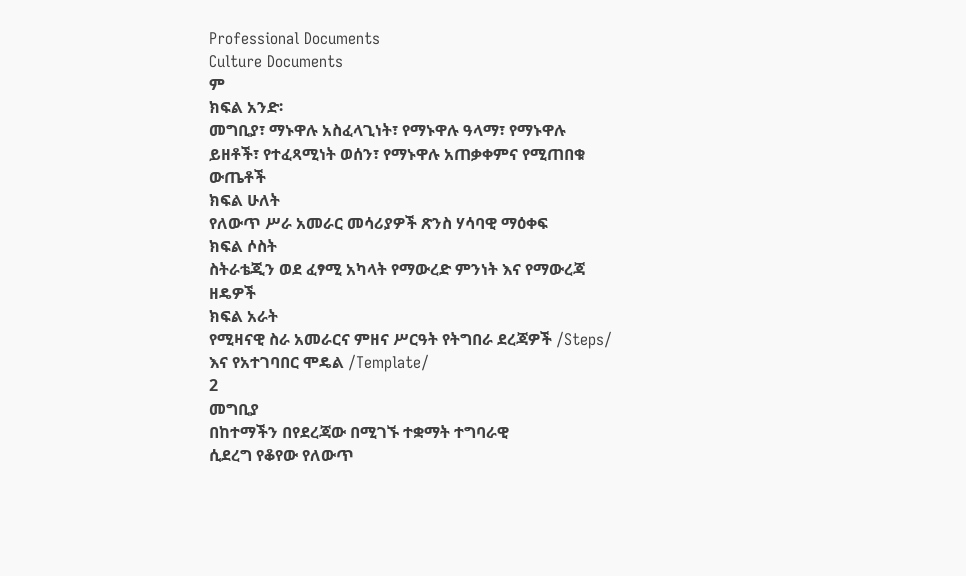Professional Documents
Culture Documents
ም
ክፍል አንድ፡
መግቢያ፣ ማኑዋሉ አስፈላጊነት፣ የማኑዋሉ ዓላማ፣ የማኑዋሉ
ይዘቶች፣ የተፈጻሚነት ወሰን፣ የማኑዋሉ አጠቃቀምና የሚጠበቁ
ውጤቶች
ክፍል ሁለት
የለውጥ ሥራ አመራር መሳሪያዎች ጽንስ ሃሳባዊ ማዕቀፍ
ክፍል ሶስት
ስትራቴጂን ወደ ፈፃሚ አካላት የማውረድ ምንነት እና የማውረጃ
ዘዴዎች
ክፍል አራት
የሚዛናዊ ስራ አመራርና ምዘና ሥርዓት የትግበራ ደረጃዎች /Steps/
እና የአተገባበር ሞዴል /Template/
2
መግቢያ
በከተማችን በየደረጃው በሚገኙ ተቋማት ተግባራዊ
ሲደረግ የቆየው የለውጥ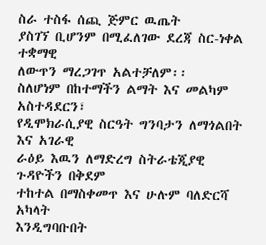ስራ ተስፋ ሰጪ ጅምር ዉጤት
ያስገኘ ቢሆንም በሚፈለገው ደረጃ ስር-ነቀል ተቋማዊ
ለውጥን ማረጋገጥ አልተቻለም፡፡
ስለሆነም በከተማችን ልማት እና መልካም አስተዳደርን፣
የዲሞክራሲያዊ ስርዓት ግንባታን ለማጎልበት እና አገራዊ
ራዕይ እዉን ለማድረግ ስትራቴጂያዊ ጉዳዮችን በቅደም
ተከተል በማስቀመጥ እና ሁሉም ባለድርሻ አካላት
እንዲግባቡበት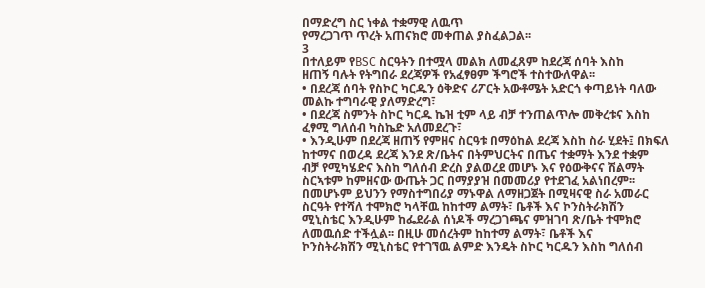በማድረግ ስር ነቀል ተቋማዊ ለዉጥ
የማረጋገጥ ጥረት አጠናክሮ መቀጠል ያስፈልጋል፡፡
3
በተለይም የBSC ስርዓትን በተሟላ መልክ ለመፈጸም ከደረጃ ሰባት እስከ
ዘጠኝ ባሉት የትግበራ ደረጃዎች የአፈፃፀም ችግሮች ተስተውለዋል፡፡
• በደረጃ ሰባት የስኮር ካርዱን ዕቅድና ሪፖርት አውቶሜት አድርጎ ቀጣይነት ባለው
መልኩ ተግባራዊ ያለማድረግ፣
• በደረጃ ስምንት ስኮር ካርዱ ኬዝ ቲም ላይ ብቻ ተንጠልጥሎ መቅረቱና እስከ
ፈፃሚ ግለሰብ ካስኬድ አለመደረጉ፣
• እንዲሁም በደረጃ ዘጠኝ የምዘና ስርዓቱ በማዕከል ደረጃ እስከ ስራ ሂደት፤ በክፍለ
ከተማና በወረዳ ደረጃ እንደ ጽ/ቤትና በትምህርትና በጤና ተቋማት እንደ ተቋም
ብቻ የሚካሄድና እስከ ግለሰብ ድረስ ያልወረደ መሆኑ እና የዕውቅናና ሽልማት
ስርኣቱም ከምዘናው ውጤት ጋር በማያያዝ በመመሪያ የተደገፈ አልነበረም፡፡
በመሆኑም ይህንን የማስተግበሪያ ማኑዋል ለማዘጋጀት በሚዛናዊ ስራ አመራር
ስርዓት የተሻለ ተሞክሮ ካላቸዉ ከከተማ ልማት፣ ቤቶች እና ኮንስትራክሽን
ሚኒስቴር እንዲሁም ከፌደራል ሰነዶች ማረጋገጫና ምዝገባ ጽ/ቤት ተሞክሮ
ለመዉሰድ ተችሏል፡፡ በዚሁ መሰረትም ከከተማ ልማት፣ ቤቶች እና
ኮንስትራክሽን ሚኒስቴር የተገኘዉ ልምድ እንዴት ስኮር ካርዱን እስከ ግለሰብ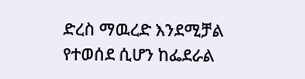ድረስ ማዉረድ እንደሚቻል የተወሰደ ሲሆን ከፌደራል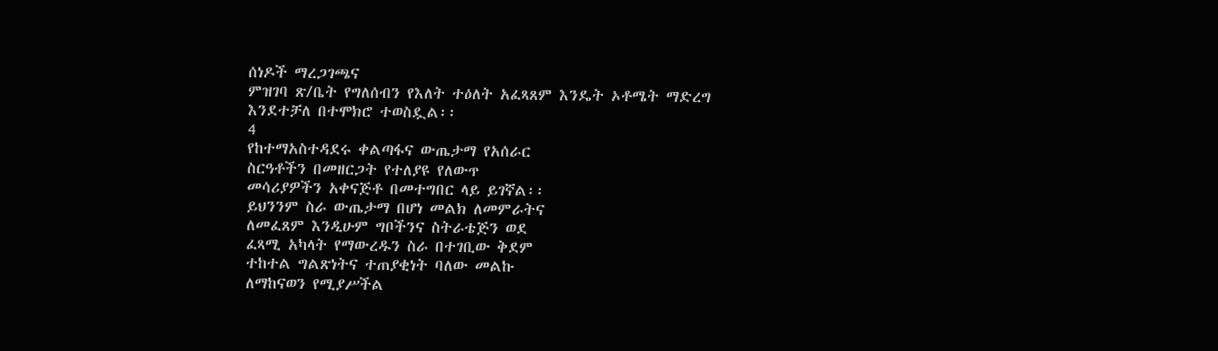ሰነዶች ማረጋገጫና
ምዝገባ ጽ/ቤት የግለሰብን የእለት ተዕለት አፈጻጸም እንዴት ኦቶሜት ማድረግ
እንደተቻለ በተሞክሮ ተወስዷል፡፡
4
የከተማአስተዳደሩ ቀልጣፋና ውጤታማ የአሰራር
ስርዓቶችን በመዘርጋት የተለያዩ የለውጥ
መሳሪያዎችን አቀናጅቶ በመተግበር ላይ ይገኛል፡፡
ይህንንም ስራ ውጤታማ በሆነ መልክ ለመምራትና
ለመፈጸም እንዲሁም ግቦችንና ስትራቴጅን ወደ
ፈጻሚ አካላት የማውረዱን ስራ በተገቢው ቅደም
ተከተል ግልጽነትና ተጠያቂነት ባለው መልኩ
ለማከናወን የሚያሥችል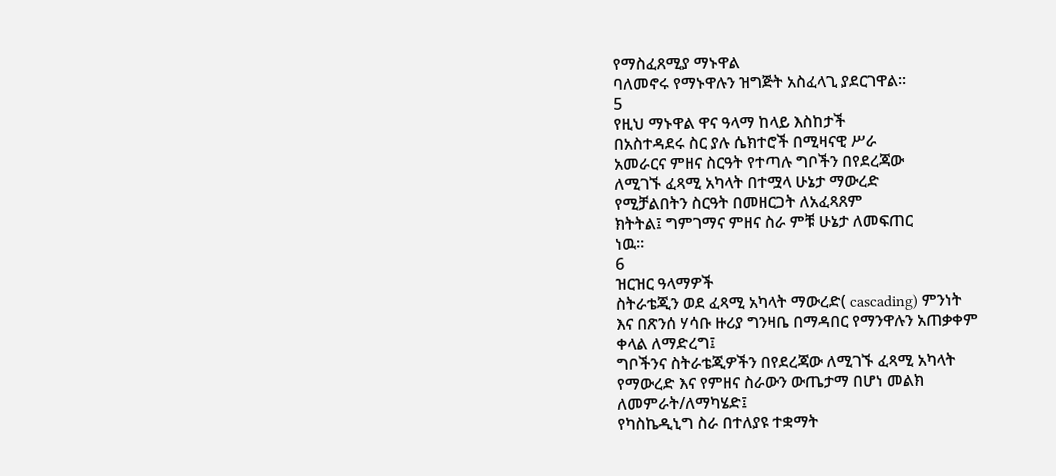የማስፈጸሚያ ማኑዋል
ባለመኖሩ የማኑዋሉን ዝግጅት አስፈላጊ ያደርገዋል፡፡
5
የዚህ ማኑዋል ዋና ዓላማ ከላይ እስከታች
በአስተዳደሩ ስር ያሉ ሴክተሮች በሚዛናዊ ሥራ
አመራርና ምዘና ስርዓት የተጣሉ ግቦችን በየደረጃው
ለሚገኙ ፈጻሚ አካላት በተሟላ ሁኔታ ማውረድ
የሚቻልበትን ስርዓት በመዘርጋት ለአፈጻጸም
ክትትል፤ ግምገማና ምዘና ስራ ምቹ ሁኔታ ለመፍጠር
ነዉ፡፡
6
ዝርዝር ዓላማዎች
ስትራቴጂን ወደ ፈጻሚ አካላት ማውረድ( cascading) ምንነት
እና በጽንሰ ሃሳቡ ዙሪያ ግንዛቤ በማዳበር የማንዋሉን አጠቃቀም
ቀላል ለማድረግ፤
ግቦችንና ስትራቴጂዎችን በየደረጃው ለሚገኙ ፈጻሚ አካላት
የማውረድ እና የምዘና ስራውን ውጤታማ በሆነ መልክ
ለመምራት/ለማካሄድ፤
የካስኬዲኒግ ስራ በተለያዩ ተቋማት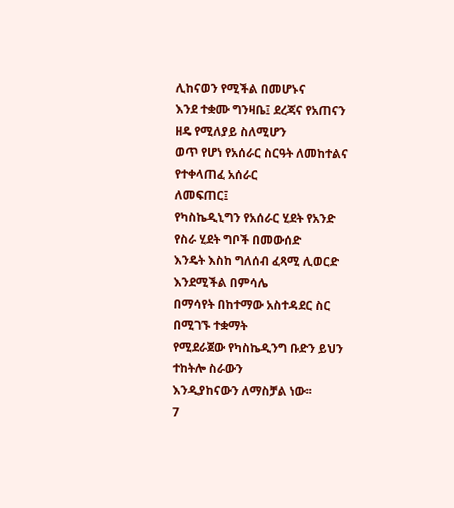ሊከናወን የሚችል በመሆኑና
እንደ ተቋሙ ግንዛቤ፤ ደረጃና የአጠናን ዘዴ የሚለያይ ስለሚሆን
ወጥ የሆነ የአሰራር ስርዓት ለመከተልና የተቀላጠፈ አሰራር
ለመፍጠር፤
የካስኬዲኒግን የአሰራር ሂደት የአንድ የስራ ሂደት ግቦች በመውሰድ
እንዴት እስከ ግለሰብ ፈጻሚ ሊወርድ እንደሚችል በምሳሌ
በማሳየት በከተማው አስተዳደር ስር በሚገኙ ተቋማት
የሚደራጀው የካስኬዲንግ ቡድን ይህን ተከትሎ ስራውን
እንዲያከናውን ለማስቻል ነው፡፡
7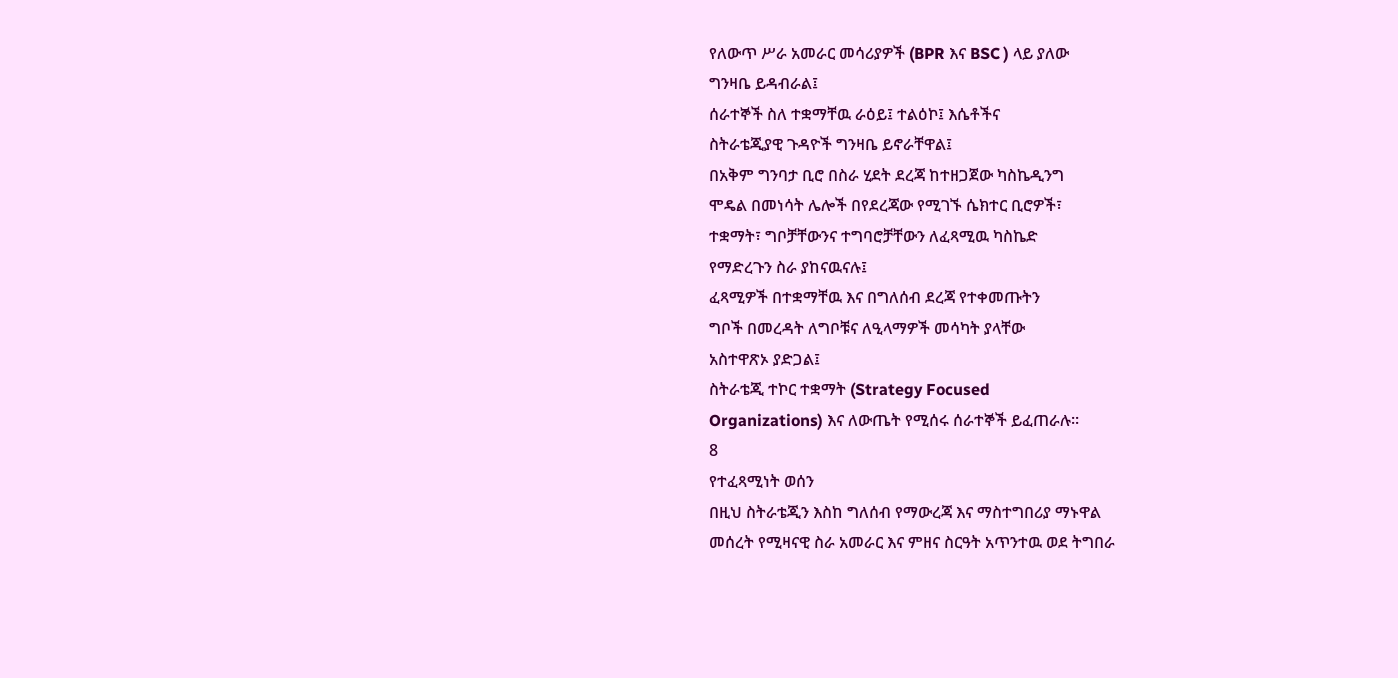የለውጥ ሥራ አመራር መሳሪያዎች (BPR እና BSC ) ላይ ያለው
ግንዛቤ ይዳብራል፤
ሰራተኞች ስለ ተቋማቸዉ ራዕይ፤ ተልዕኮ፤ እሴቶችና
ስትራቴጂያዊ ጉዳዮች ግንዛቤ ይኖራቸዋል፤
በአቅም ግንባታ ቢሮ በስራ ሂደት ደረጃ ከተዘጋጀው ካስኬዲንግ
ሞዴል በመነሳት ሌሎች በየደረጃው የሚገኙ ሴክተር ቢሮዎች፣
ተቋማት፣ ግቦቻቸውንና ተግባሮቻቸውን ለፈጻሚዉ ካስኬድ
የማድረጉን ስራ ያከናዉናሉ፤
ፈጻሚዎች በተቋማቸዉ እና በግለሰብ ደረጃ የተቀመጡትን
ግቦች በመረዳት ለግቦቹና ለዒላማዎች መሳካት ያላቸው
አስተዋጽኦ ያድጋል፤
ስትራቴጂ ተኮር ተቋማት (Strategy Focused
Organizations) እና ለውጤት የሚሰሩ ሰራተኞች ይፈጠራሉ፡፡
8
የተፈጻሚነት ወሰን
በዚህ ስትራቴጂን እስከ ግለሰብ የማውረጃ እና ማስተግበሪያ ማኑዋል
መሰረት የሚዛናዊ ስራ አመራር እና ምዘና ስርዓት አጥንተዉ ወደ ትግበራ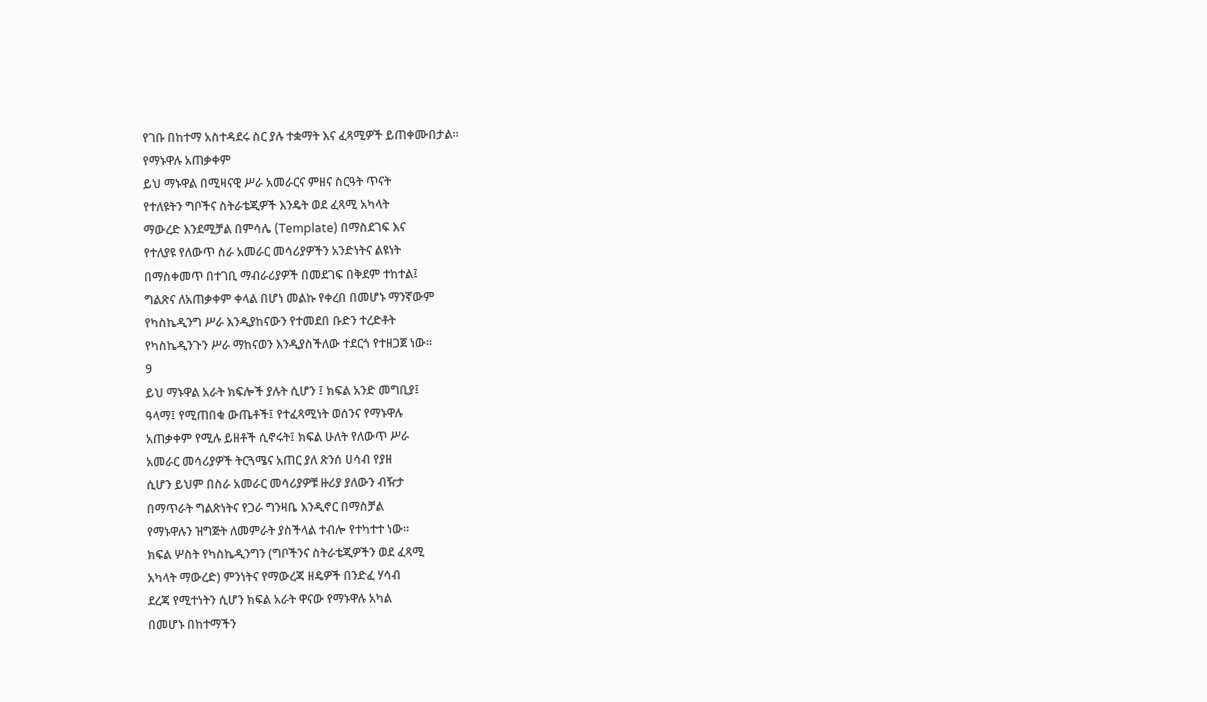የገቡ በከተማ አስተዳደሩ ስር ያሉ ተቋማት እና ፈጻሚዎች ይጠቀሙበታል፡፡
የማኑዋሉ አጠቃቀም
ይህ ማኑዋል በሚዛናዊ ሥራ አመራርና ምዘና ስርዓት ጥናት
የተለዩትን ግቦችና ስትራቴጂዎች እንዴት ወደ ፈጻሚ አካላት
ማውረድ እንደሚቻል በምሳሌ (Template) በማስደገፍ እና
የተለያዩ የለውጥ ስራ አመራር መሳሪያዎችን አንድነትና ልዩነት
በማስቀመጥ በተገቢ ማብራሪያዎች በመደገፍ በቅደም ተከተል፤
ግልጽና ለአጠቃቀም ቀላል በሆነ መልኩ የቀረበ በመሆኑ ማንኛውም
የካስኬዲንግ ሥራ እንዲያከናውን የተመደበ ቡድን ተረድቶት
የካስኬዲንጉን ሥራ ማከናወን እንዲያስችለው ተደርጎ የተዘጋጀ ነው፡፡
9
ይህ ማኑዋል አራት ክፍሎች ያሉት ሲሆን ፤ ክፍል አንድ መግቢያ፤
ዓላማ፤ የሚጠበቁ ውጤቶች፤ የተፈጻሚነት ወሰንና የማኑዋሉ
አጠቃቀም የሚሉ ይዘቶች ሲኖሩት፤ ክፍል ሁለት የለውጥ ሥራ
አመራር መሳሪያዎች ትርጓሜና አጠር ያለ ጽንሰ ሀሳብ የያዘ
ሲሆን ይህም በስራ አመራር መሳሪያዎቹ ዙሪያ ያለውን ብዥታ
በማጥራት ግልጽነትና የጋራ ግንዛቤ እንዲኖር በማስቻል
የማኑዋሉን ዝግጅት ለመምራት ያስችላል ተብሎ የተካተተ ነው፡፡
ክፍል ሦስት የካስኬዲንግን (ግቦችንና ስትራቴጂዎችን ወደ ፈጻሚ
አካላት ማውረድ) ምንነትና የማውረጃ ዘዴዎች በንድፈ ሃሳብ
ደረጃ የሚተነትን ሲሆን ክፍል አራት ዋናው የማኑዋሉ አካል
በመሆኑ በከተማችን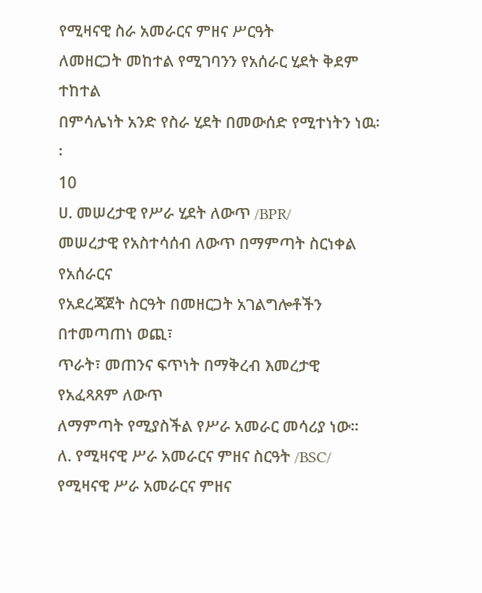የሚዛናዊ ስራ አመራርና ምዘና ሥርዓት
ለመዘርጋት መከተል የሚገባንን የአሰራር ሂደት ቅደም ተከተል
በምሳሌነት አንድ የስራ ሂደት በመውሰድ የሚተነትን ነዉ፡፡
10
ሀ. መሠረታዊ የሥራ ሂደት ለውጥ /BPR/
መሠረታዊ የአስተሳሰብ ለውጥ በማምጣት ስርነቀል የአሰራርና
የአደረጃጀት ስርዓት በመዘርጋት አገልግሎቶችን በተመጣጠነ ወጪ፣
ጥራት፣ መጠንና ፍጥነት በማቅረብ እመረታዊ የአፈጻጸም ለውጥ
ለማምጣት የሚያስችል የሥራ አመራር መሳሪያ ነው፡፡
ለ. የሚዛናዊ ሥራ አመራርና ምዘና ስርዓት /BSC/
የሚዛናዊ ሥራ አመራርና ምዘና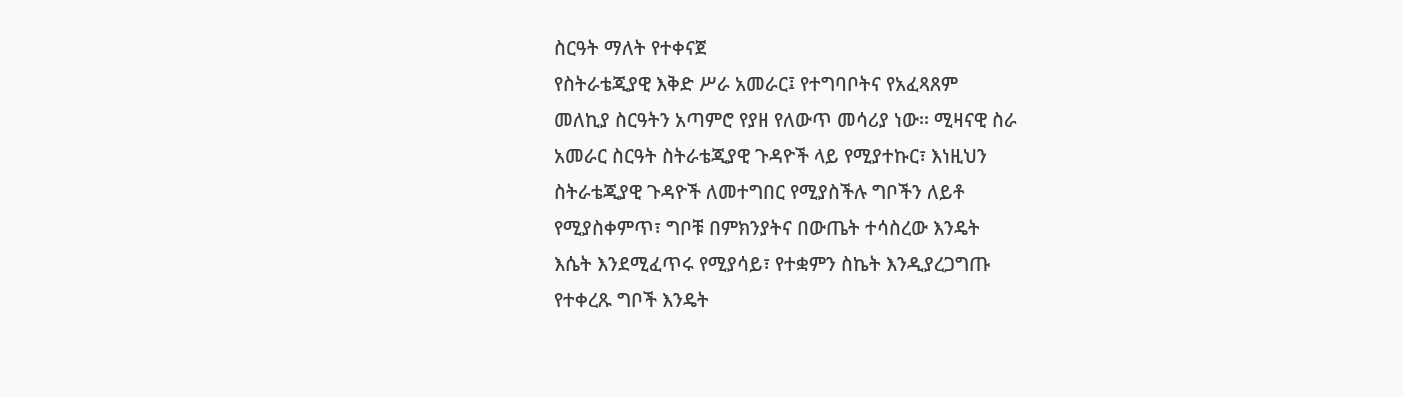ስርዓት ማለት የተቀናጀ
የስትራቴጂያዊ እቅድ ሥራ አመራር፤ የተግባቦትና የአፈጻጸም
መለኪያ ስርዓትን አጣምሮ የያዘ የለውጥ መሳሪያ ነው፡፡ ሚዛናዊ ስራ
አመራር ስርዓት ስትራቴጂያዊ ጉዳዮች ላይ የሚያተኩር፣ እነዚህን
ስትራቴጂያዊ ጉዳዮች ለመተግበር የሚያስችሉ ግቦችን ለይቶ
የሚያስቀምጥ፣ ግቦቹ በምክንያትና በውጤት ተሳስረው እንዴት
እሴት እንደሚፈጥሩ የሚያሳይ፣ የተቋምን ስኬት እንዲያረጋግጡ
የተቀረጹ ግቦች እንዴት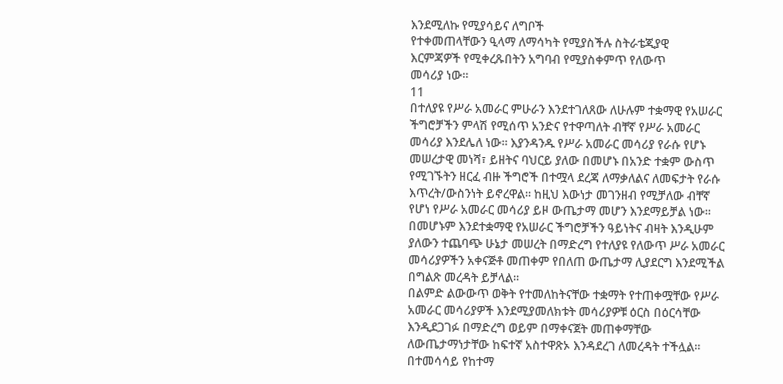እንደሚለኩ የሚያሳይና ለግቦች
የተቀመጠላቸውን ዒላማ ለማሳካት የሚያስችሉ ስትራቴጂያዊ
እርምጃዎች የሚቀረጹበትን አግባብ የሚያስቀምጥ የለውጥ
መሳሪያ ነው፡፡
11
በተለያዩ የሥራ አመራር ምሁራን እንደተገለጸው ለሁሉም ተቋማዊ የአሠራር
ችግሮቻችን ምላሽ የሚሰጥ አንድና የተዋጣለት ብቸኛ የሥራ አመራር
መሳሪያ እንደሌለ ነው፡፡ እያንዳንዱ የሥራ አመራር መሳሪያ የራሱ የሆኑ
መሠረታዊ መነሻ፣ ይዘትና ባህርይ ያለው በመሆኑ በአንድ ተቋም ውስጥ
የሚገኙትን ዘርፈ ብዙ ችግሮች በተሟላ ደረጃ ለማቃለልና ለመፍታት የራሱ
እጥረት/ውስንነት ይኖረዋል፡፡ ከዚህ እውነታ መገንዘብ የሚቻለው ብቸኛ
የሆነ የሥራ አመራር መሳሪያ ይዞ ውጤታማ መሆን እንደማይቻል ነው፡፡
በመሆኑም እንደተቋማዊ የአሠራር ችግሮቻችን ዓይነትና ብዛት እንዲሁም
ያለውን ተጨባጭ ሁኔታ መሠረት በማድረግ የተለያዩ የለውጥ ሥራ አመራር
መሳሪያዎችን አቀናጅቶ መጠቀም የበለጠ ውጤታማ ሊያደርግ እንደሚችል
በግልጽ መረዳት ይቻላል፡፡
በልምድ ልውውጥ ወቅት የተመለከትናቸው ተቋማት የተጠቀሟቸው የሥራ
አመራር መሳሪያዎች እንደሚያመለክቱት መሳሪያዎቹ ዕርስ በዕርሳቸው
እንዲደጋገፉ በማድረግ ወይም በማቀናጀት መጠቀማቸው
ለውጤታማነታቸው ከፍተኛ አስተዋጽኦ እንዳደረገ ለመረዳት ተችሏል፡፡
በተመሳሳይ የከተማ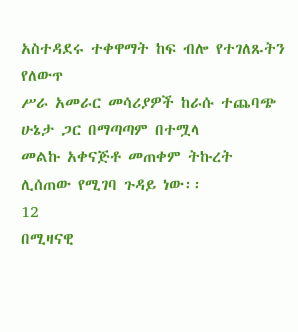አስተዳደሩ ተቀዋማት ከፍ ብሎ የተገለጹትን የለውጥ
ሥራ አመራር መሳሪያዎች ከራሱ ተጨባጭ ሁኔታ ጋር በማጣጣም በተሟላ
መልኩ አቀናጅቶ መጠቀም ትኩረት ሊሰጠው የሚገባ ጉዳይ ነው፡፡
12
በሚዛናዊ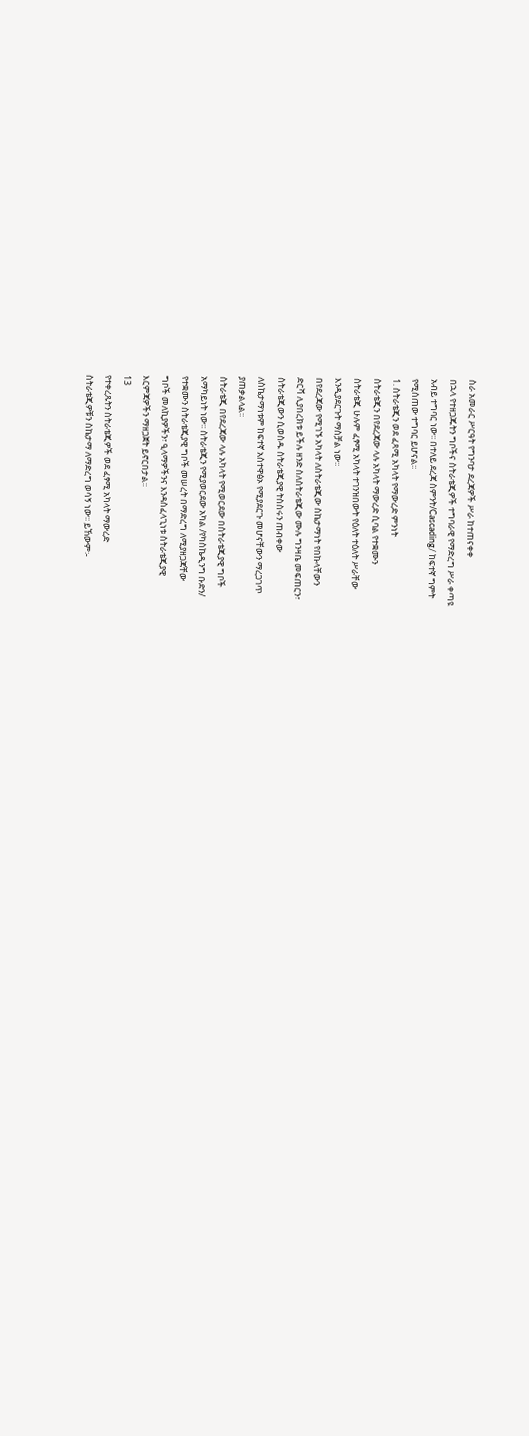ስራ አመራር ሥርዓት የግንባታ ደረጃዎች ሥራ ከተጠናቀቀ
በኋላ የተዘጋጁትን ግቦችና ስትራቴጂዎች ተግባራዊ የማድረግ ሥራ ቀጣዩ
አብይ ተግባር ነው፡፡ በተለይ ደረጃ ስምንት/Cascading/ ከፍተኛ ግምት
የሚሰጠው ተግባር ይሆናል፡፡
1. ስትራቴጂን ወደ ፈጻሚ አካላት የማውረድ ምንነት
ስትራቴጂን በየደረጃው ላሉ አካላት ማውረድ ሲባል የተቋሙን
ስትራቴጂ ሁሉም ፈፃሚ አካላት ተገንዝበውት የዕለት ተዕለት ሥራቸው
እንዲያደርጉት ማስቻል ነው፡፡
በየደረጃው የሚገኙ አካላት ለስትራቴጂው ስኬታማነት የበኩላቸውን
ድርሻ ሊያበረክቱ ይችሉ ዘንድ ስለስትራቴጂው ሙሉ ግንዛቤ መፍጠርን፣
ስትራቴጂውን ሲወስዱ ስትራቴጂያዊ ትስስሩን ጠብቀው
ለስኬታማነቱም ከፍተኛ አስተዋፅኦ የሚያደርጉ መሆናቸውን ማረጋገጥ
ያጠቃልላል፡፡
ስትራቴጂ በየደረጃው ላሉ አካላት የሚወርደው በስትራቴጂያዊ ግቦች
አማካይነት ነው፡፡ ስትራቴጂን የሚያወርደው አካል /የካስኬዲንግ ቡድን/
የተቋሙን ስትራቴጂያዊ ግቦች መሠረት በማድረግ ለሚያዘጋጃቸው
ግቦች መለኪያዎችን፣ ዒላማዎችንና እንዳስፈላጊነቱ ስትራቴጂያዊ
እርምጃዎችን ማዘጋጀት ይኖርበታል፡፡
13
የተቀረጹትን ስትራቴጂዎች ወደ ፈፃሚ አካላት ማውረድ
ስትራቴጂዎቹን ስኬታማ ለማድረግ ወሳኝ ነው፡፡ ይኸውም፡-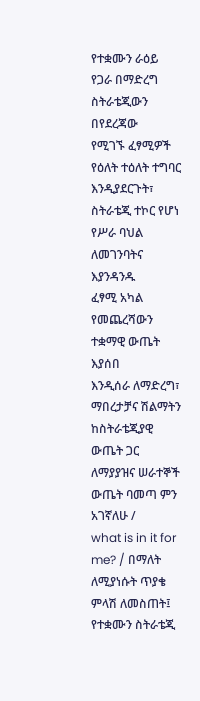የተቋሙን ራዕይ የጋራ በማድረግ ስትራቴጂውን በየደረጃው
የሚገኙ ፈፃሚዎች የዕለት ተዕለት ተግባር እንዲያደርጉት፣
ስትራቴጂ ተኮር የሆነ የሥራ ባህል ለመገንባትና እያንዳንዱ
ፈፃሚ አካል የመጨረሻውን ተቋማዊ ውጤት እያሰበ
እንዲሰራ ለማድረግ፣
ማበረታቻና ሽልማትን ከስትራቴጂያዊ ውጤት ጋር
ለማያያዝና ሠራተኞች ውጤት ባመጣ ምን አገኛለሁ /
what is in it for me? / በማለት ለሚያነሱት ጥያቄ
ምላሽ ለመስጠት፤
የተቋሙን ስትራቴጂ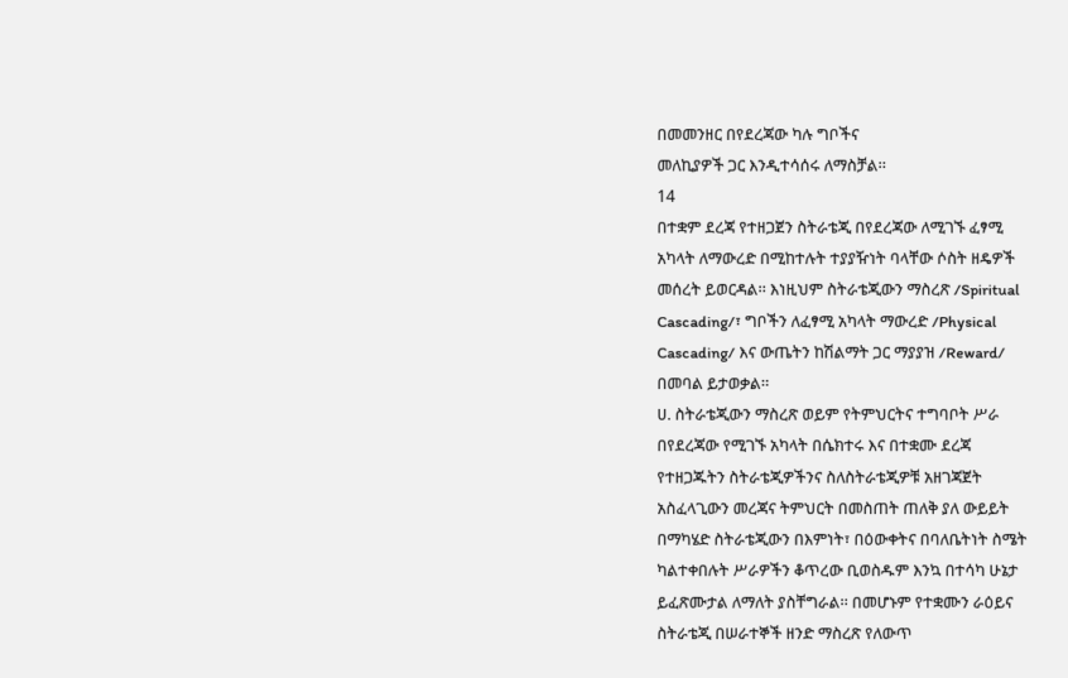በመመንዘር በየደረጃው ካሉ ግቦችና
መለኪያዎች ጋር እንዲተሳሰሩ ለማስቻል፡፡
14
በተቋም ደረጃ የተዘጋጀን ስትራቴጂ በየደረጃው ለሚገኙ ፈፃሚ
አካላት ለማውረድ በሚከተሉት ተያያዥነት ባላቸው ሶስት ዘዴዎች
መሰረት ይወርዳል፡፡ እነዚህም ስትራቴጂውን ማስረጽ /Spiritual
Cascading/፣ ግቦችን ለፈፃሚ አካላት ማውረድ /Physical
Cascading/ እና ውጤትን ከሽልማት ጋር ማያያዝ /Reward/
በመባል ይታወቃል፡፡
ሀ. ስትራቴጂውን ማስረጽ ወይም የትምህርትና ተግባቦት ሥራ
በየደረጃው የሚገኙ አካላት በሴክተሩ እና በተቋሙ ደረጃ
የተዘጋጁትን ስትራቴጂዎችንና ስለስትራቴጂዎቹ አዘገጃጀት
አስፈላጊውን መረጃና ትምህርት በመስጠት ጠለቅ ያለ ውይይት
በማካሄድ ስትራቴጂውን በእምነት፣ በዕውቀትና በባለቤትነት ስሜት
ካልተቀበሉት ሥራዎችን ቆጥረው ቢወስዱም እንኳ በተሳካ ሁኔታ
ይፈጽሙታል ለማለት ያስቸግራል፡፡ በመሆኑም የተቋሙን ራዕይና
ስትራቴጂ በሠራተኞች ዘንድ ማስረጽ የለውጥ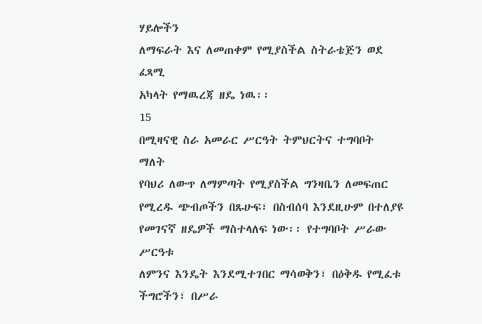ሃይሎችን
ለማፍራት እና ለመጠቀም የሚያስችል ስትራቴጅን ወደ ፈጻሚ
አካላት የማዉረጃ ዘዴ ነዉ፡፡
15
በሚዛናዊ ስራ አመራር ሥርዓት ትምህርትና ተግባቦት ማለት
የባህሪ ለውጥ ለማምጣት የሚያስችል ግንዛቤን ለመፍጠር
የሚረዱ ጭብጦችን በጹሁፍ፣ በስብሰባ እንደዚሁም በተለያዩ
የመገናኛ ዘዴዎች ማስተላለፍ ነው፡፡ የተግባቦት ሥራው ሥርዓቱ
ለምንና እንዴት እንደሚተገበር ማሳወቅን፣ በዕቅዱ የሚፈቱ
ችግሮችን፣ በሥራ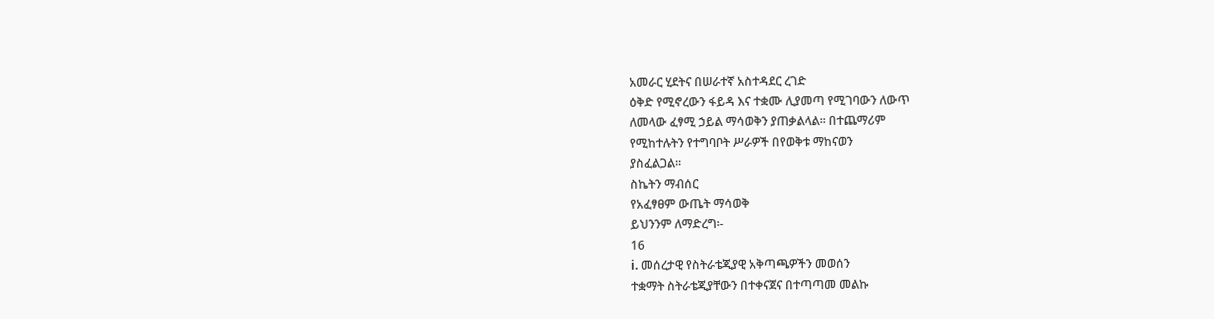አመራር ሂደትና በሠራተኛ አስተዳደር ረገድ
ዕቅድ የሚኖረውን ፋይዳ እና ተቋሙ ሊያመጣ የሚገባውን ለውጥ
ለመላው ፈፃሚ ኃይል ማሳወቅን ያጠቃልላል፡፡ በተጨማሪም
የሚከተሉትን የተግባቦት ሥራዎች በየወቅቱ ማከናወን
ያስፈልጋል፡፡
ስኬትን ማብሰር
የአፈፃፀም ውጤት ማሳወቅ
ይህንንም ለማድረግ፡-
16
i. መሰረታዊ የስትራቴጂያዊ አቅጣጫዎችን መወሰን
ተቋማት ስትራቴጂያቸውን በተቀናጀና በተጣጣመ መልኩ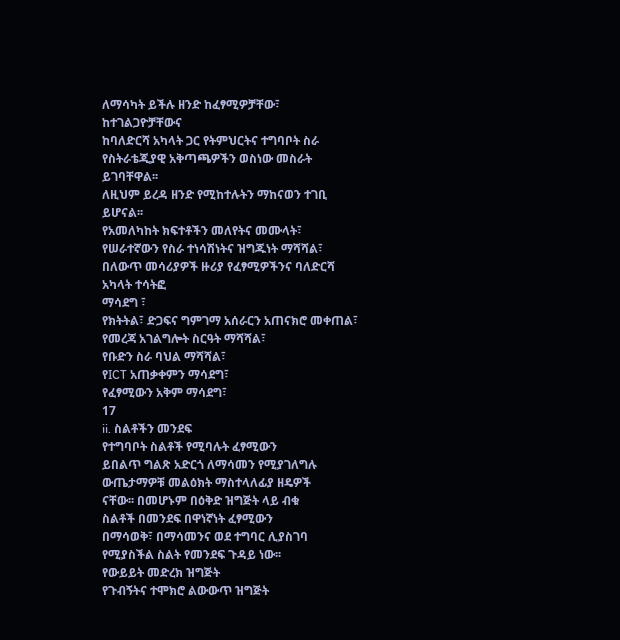ለማሳካት ይችሉ ዘንድ ከፈፃሚዎቻቸው፣ ከተገልጋዮቻቸውና
ከባለድርሻ አካላት ጋር የትምህርትና ተግባቦት ስራ
የስትራቴጂያዊ አቅጣጫዎችን ወስነው መስራት ይገባቸዋል፡፡
ለዚህም ይረዳ ዘንድ የሚከተሉትን ማከናወን ተገቢ ይሆናል፡፡
የአመለካከት ክፍተቶችን መለየትና መሙላት፣
የሠራተኛውን የስራ ተነሳሽነትና ዝግጁነት ማሻሻል፣
በለውጥ መሳሪያዎች ዙሪያ የፈፃሚዎችንና ባለድርሻ አካላት ተሳትፎ
ማሳደግ ፣
የክትትል፣ ድጋፍና ግምገማ አሰራርን አጠናክሮ መቀጠል፣
የመረጃ አገልግሎት ስርዓት ማሻሻል፣
የቡድን ስራ ባህል ማሻሻል፣
የICT አጠቃቀምን ማሳደግ፣
የፈፃሚውን አቅም ማሳደግ፣
17
ii. ስልቶችን መንደፍ
የተግባቦት ስልቶች የሚባሉት ፈፃሚውን
ይበልጥ ግልጽ አድርጎ ለማሳመን የሚያገለግሉ
ውጤታማዎቹ መልዕክት ማስተላለፊያ ዘዴዎች
ናቸው፡፡ በመሆኑም በዕቅድ ዝግጅት ላይ ብቁ
ስልቶች በመንደፍ በዋነኛነት ፈፃሚውን
በማሳወቅ፣ በማሳመንና ወደ ተግባር ሊያስገባ
የሚያስችል ስልት የመንደፍ ጉዳይ ነው፡፡
የውይይት መድረክ ዝግጅት
የጉብኝትና ተሞክሮ ልውውጥ ዝግጅት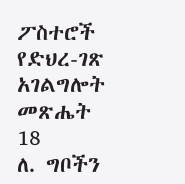ፖስተሮች
የድህረ-ገጽ አገልግሎት
መጽሔት
18
ለ. ግቦችን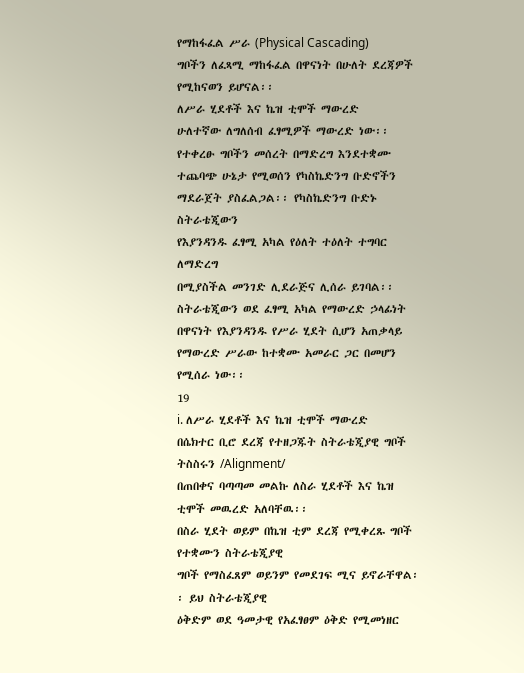የማከፋፈል ሥራ (Physical Cascading)
ግቦችን ለፈጻሚ ማከፋፈል በዋናነት በሁለት ደረጃዎች
የሚከናወን ይሆናል፡፡
ለሥራ ሂደቶች እና ኬዝ ቲሞች ማውረድ
ሁለተኛው ለግለሰብ ፈፃሚዎች ማውረድ ነው፡፡
የተቀረፁ ግቦችን መሰረት በማድረግ እንደተቋሙ
ተጨባጭ ሁኔታ የሚወሰን የካስኬድንግ ቡድኖችን
ማደራጀት ያስፈልጋል፡፡ የካስኬድንግ ቡድኑ ስትራቴጂውን
የእያንዳንዱ ፈፃሚ አካል የዕለት ተዕለት ተግባር ለማድረግ
በሚያስችል መንገድ ሊደራጅና ሊሰራ ይገባል፡፡
ስትራቴጂውን ወደ ፈፃሚ አካል የማውረድ ኃላፊነት
በዋናነት የእያንዳንዱ የሥራ ሂደት ሲሆን አጠቃላይ
የማውረድ ሥራው ከተቋሙ አመራር ጋር በመሆን
የሚሰራ ነው፡፡
19
i. ለሥራ ሂደቶች እና ኬዝ ቲሞች ማውረድ
በሴክተር ቢሮ ደረጃ የተዘጋጁት ስትራቴጂያዊ ግቦች ትስስሩን /Alignment/
በጠበቀና ባጣጣመ መልኩ ለስራ ሂደቶች እና ኬዝ ቲሞች መዉረድ አለባቸዉ፡፡
በስራ ሂደት ወይም በኬዝ ቲም ደረጃ የሚቀረጹ ግቦች የተቋሙን ስትራቴጂያዊ
ግቦች የማስፈጸም ወይንም የመደገፍ ሚና ይኖራቸዋል፡፡ ይህ ስትራቴጂያዊ
ዕቅድም ወደ ዓመታዊ የአፈፃፀም ዕቅድ የሚመነዘር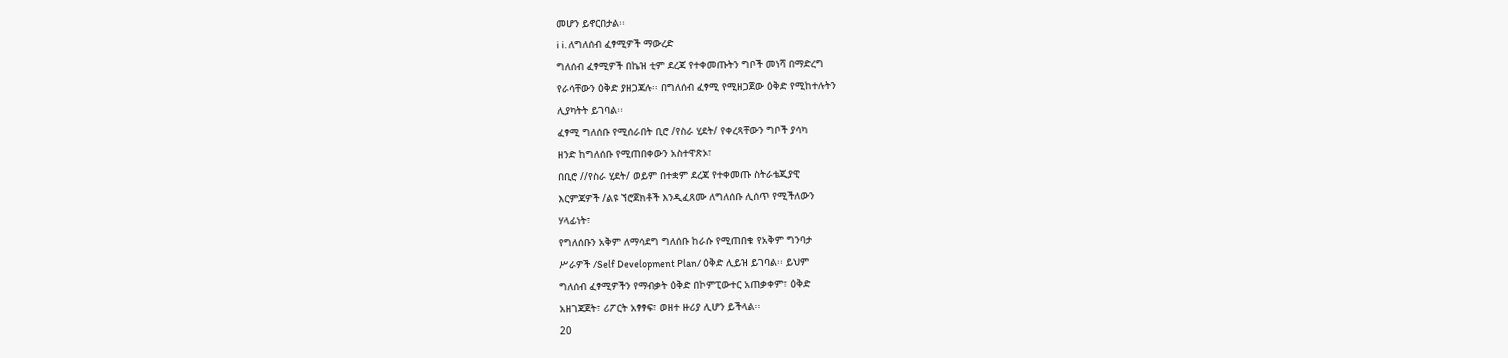መሆን ይኖርበታል፡፡
i i. ለግለሰብ ፈፃሚዎች ማውረድ
ግለሰብ ፈፃሚዎች በኬዝ ቲም ደረጃ የተቀመጡትን ግቦች መነሻ በማድረግ
የራሳቸውን ዕቅድ ያዘጋጃሉ፡፡ በግለሰብ ፈፃሚ የሚዘጋጀው ዕቅድ የሚከተሉትን
ሊያካትት ይገባል፡፡
ፈፃሚ ግለሰቡ የሚሰራበት ቢሮ /የስራ ሂደት/ የቀረጻቸውን ግቦች ያሳካ
ዘንድ ከግለሰቡ የሚጠበቀውን አስተዋጽኦ፣
በቢሮ //የስራ ሂደት/ ወይም በተቋም ደረጃ የተቀመጡ ስትራቴጂያዊ
እርምጃዎች /ልዩ ኘሮጀክቶች እንዲፈጸሙ ለግለሰቡ ሊሰጥ የሚችለውን
ሃላፊነት፣
የግለሰቡን አቅም ለማሳደግ ግለሰቡ ከራሱ የሚጠበቁ የአቅም ግንባታ
ሥራዎች /Self Development Plan/ ዕቅድ ሊይዝ ይገባል፡፡ ይህም
ግለሰብ ፈፃሚዎችን የማብቃት ዕቅድ በኮምፒውተር አጠቃቀም፣ ዕቅድ
አዘገጃጀት፣ ሪፖርት አፃፃፍ፣ ወዘተ ዙሪያ ሊሆን ይችላል፡፡
20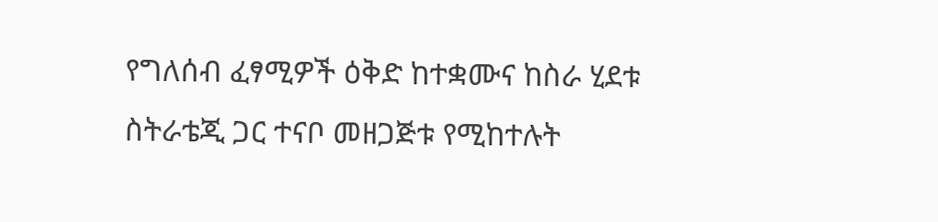የግለሰብ ፈፃሚዎች ዕቅድ ከተቋሙና ከስራ ሂደቱ
ስትራቴጂ ጋር ተናቦ መዘጋጅቱ የሚከተሉት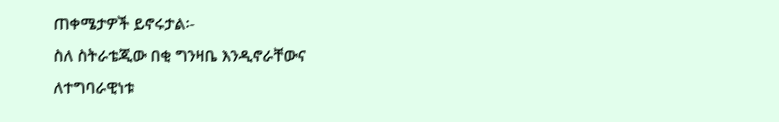ጠቀሜታዎች ይኖሩታል፡-
ስለ ስትራቴጂው በቂ ግንዛቤ እንዲኖራቸውና
ለተግባራዊነቱ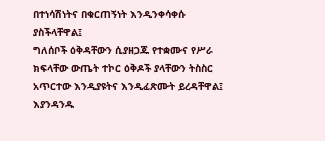በተነሳሽነትና በቁርጠኝነት እንዲንቀሳቀሱ
ያስችላቸዋል፤
ግለሰቦች ዕቅዳቸውን ሲያዘጋጁ የተቋሙና የሥራ
ክፍላቸው ውጤት ተኮር ዕቅዶች ያላቸውን ትስስር
አጥርተው እንዲያዩትና እንዲፈጽሙት ይረዳቸዋል፤
እያንዳንዱ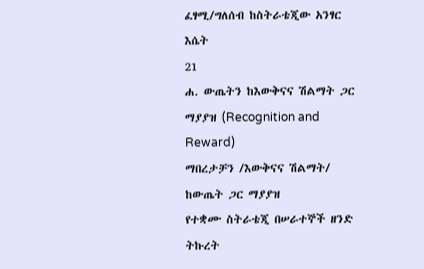ፈፃሚ/ግለሰብ ከስትራቴጂው አንፃር እሴት
21
ሐ. ውጤትን ከእውቅናና ሽልማት ጋር ማያያዝ (Recognition and
Reward)
ማበረታቻን /እውቅናና ሽልማት/ ከውጤት ጋር ማያያዝ
የተቋሙ ስትራቴጂ በሠራተኞች ዘንድ ትኩረት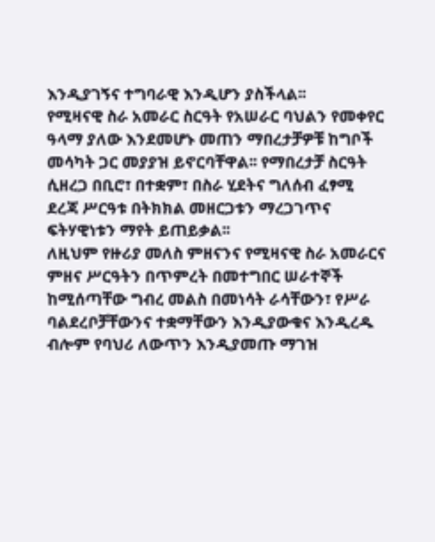እንዲያገኝና ተግባራዊ እንዲሆን ያስችላል፡፡
የሚዛናዊ ስራ አመራር ስርዓት የአሠራር ባህልን የመቀየር
ዓላማ ያለው እንደመሆኑ መጠን ማበረታቻዎቹ ከግቦች
መሳካት ጋር መያያዝ ይኖርባቸዋል፡፡ የማበረታቻ ስርዓት
ሲዘረጋ በቢሮ፣ በተቋም፣ በስራ ሂደትና ግለሰብ ፈፃሚ
ደረጃ ሥርዓቱ በትክክል መዘርጋቱን ማረጋገጥና
ፍትሃዊነቱን ማየት ይጠይቃል፡፡
ለዚህም የዙሪያ መለስ ምዘናንና የሚዛናዊ ስራ አመራርና
ምዘና ሥርዓትን በጥምረት በመተግበር ሠራተኞች
ከሚሰጣቸው ግብረ መልስ በመነሳት ራሳቸውን፣ የሥራ
ባልደረቦቻቸውንና ተቋማቸውን እንዲያውቁና እንዲረዱ
ብሎም የባህሪ ለውጥን እንዲያመጡ ማገዝ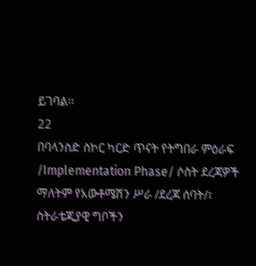ይገባል፡፡
22
በባላንስድ ስኮር ካርድ ጥናት የትግበራ ምዕራፍ
/Implementation Phase/ ሶስት ደረጃዎች
ማለትም የአውቶሜሽን ሥራ /ደረጃ ሰባት/፣
ስትራቴጂያዊ ግቦችን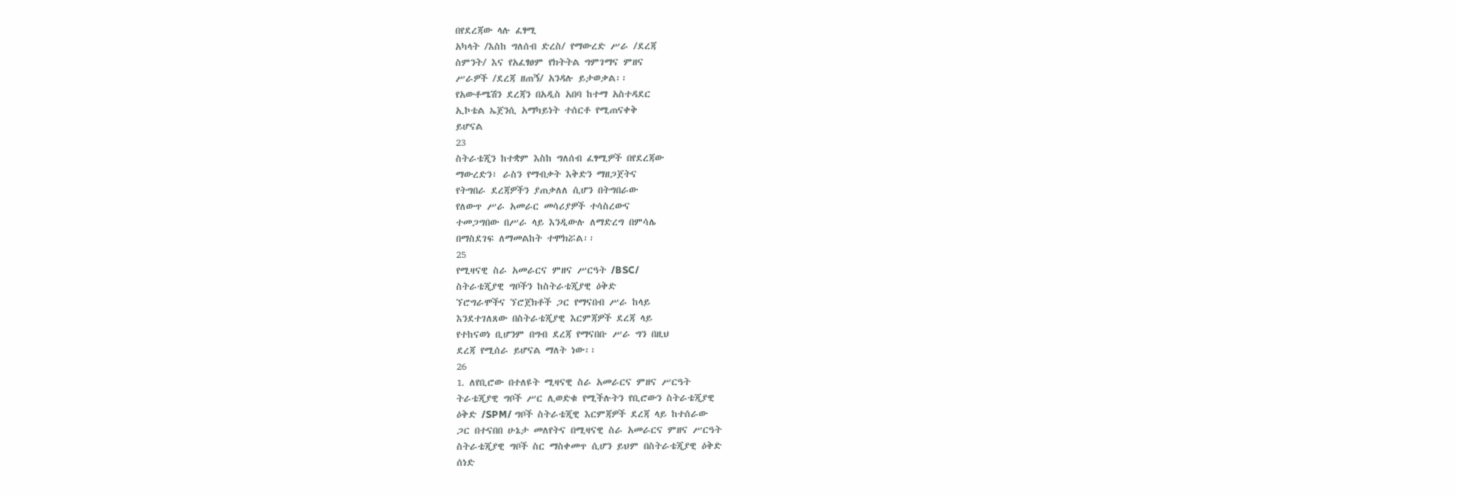በየደረጃው ላሉ ፈፃሚ
አካላት /እስከ ግለሰብ ድረስ/ የማውረድ ሥራ /ደረጃ
ስምንት/ እና የአፈፃፀም የክትትል ግምገማና ምዘና
ሥራዎች /ደረጃ ዘጠኝ/ አንዳሉ ይታወቃል፡፡
የአውቶሜሽን ደረጃን በአዲስ አበባ ከተማ አስተዳደር
ኢኮቴል ኤጀንሲ አማካይነት ተሰርቶ የሚጠናቀቅ
ይሆናል
23
ስትራቴጂን ከተቋም እስከ ግለሰብ ፈፃሚዎች በየደረጃው
ማውረድን፣ ራስን የማብቃት እቅድን ማዘጋጀትና
የትግበራ ደረጃዎችን ያጠቃለለ ሲሆን በትግበራው
የለውጥ ሥራ አመራር መሳሪያዎች ተሳስረውና
ተመጋግበው በሥራ ላይ እንዲውሉ ለማድረግ በምሳሌ
በማስደገፍ ለማመልከት ተሞክሯል፡፡
25
የሚዛናዊ ስራ አመራርና ምዘና ሥርዓት /BSC/
ስትራቴጂያዊ ግቦችን ከስትራቴጂያዊ ዕቅድ
ኘሮግራሞችና ኘሮጀክቶች ጋር የማናበብ ሥራ ከላይ
እንደተገለጸው በስትራቴጂያዊ እርምጃዎች ደረጃ ላይ
የተከናወነ ቢሆንም በግብ ደረጃ የማናበቡ ሥራ ግን በዚህ
ደረጃ የሚሰራ ይሆናል ማለት ነው፡፡
26
1. ለየቢሮው በተለዩት ሚዛናዊ ስራ አመራርና ምዘና ሥርዓት
ትራቴጂያዊ ግቦች ሥር ሊወድቁ የሚችሉትን የቢሮውን ስትራቴጂያዊ
ዕቅድ /SPM/ ግቦች ስትራቴጂዊ እርምጃዎች ደረጃ ላይ ከተሰራው
ጋር በተናበበ ሁኔታ መለየትና በሚዛናዊ ስራ አመራርና ምዘና ሥርዓት
ስትራቴጂያዊ ግቦች ስር ማስቀመጥ ሲሆን ይህም በስትራቴጂያዊ ዕቅድ
ሰነድ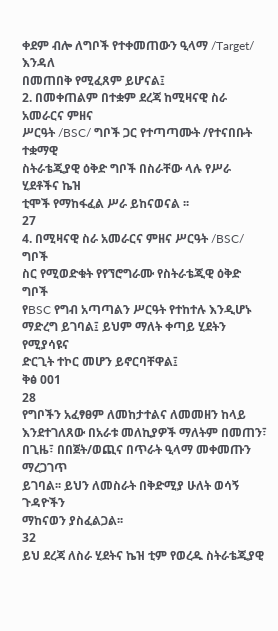ቀደም ብሎ ለግቦች የተቀመጠውን ዒላማ /Target/ እንዳለ
በመጠበቅ የሚፈጸም ይሆናል፤
2. በመቀጠልም በተቋም ደረጃ ከሚዛናዊ ስራ አመራርና ምዘና
ሥርዓት /BSC/ ግቦች ጋር የተጣጣሙት /የተናበቡት ተቋማዊ
ስትራቴጂያዊ ዕቅድ ግቦች በስራቸው ላሉ የሥራ ሂደቶችና ኬዝ
ቲሞች የማከፋፈል ሥራ ይከናወናል ፡፡
27
4. በሚዛናዊ ስራ አመራርና ምዘና ሥርዓት /BSC/ ግቦች
ስር የሚወድቁት የየኘሮግራሙ የስትራቴጂዊ ዕቅድ ግቦች
የBSC የግብ አጣጣልን ሥርዓት የተከተሉ እንዲሆኑ
ማድረግ ይገባል፤ ይህም ማለት ቀጣይ ሂደትን የሚያሳዩና
ድርጊት ተኮር መሆን ይኖርባቸዋል፤
ቅፅ 001
28
የግቦችን አፈፃፀም ለመከታተልና ለመመዘን ከላይ
እንደተገለጸው በአራቱ መለኪያዎች ማለትም በመጠን፣
በጊዜ፣ በበጀት/ወጪና በጥራት ዒላማ መቀመጡን ማረጋገጥ
ይገባል፡፡ ይህን ለመስራት በቅድሚያ ሁለት ወሳኝ ጉዳዮችን
ማከናወን ያስፈልጋል፡፡
32
ይህ ደረጃ ለስራ ሂደትና ኬዝ ቲም የወረዱ ስትራቴጂያዊ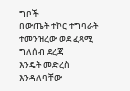ግቦች
በውጤት ተኮር ተግባራት ተመንዝረው ወደ ፈጻሚ ግለሰብ ደረጃ
እንዴት መድረስ እንዳለባቸው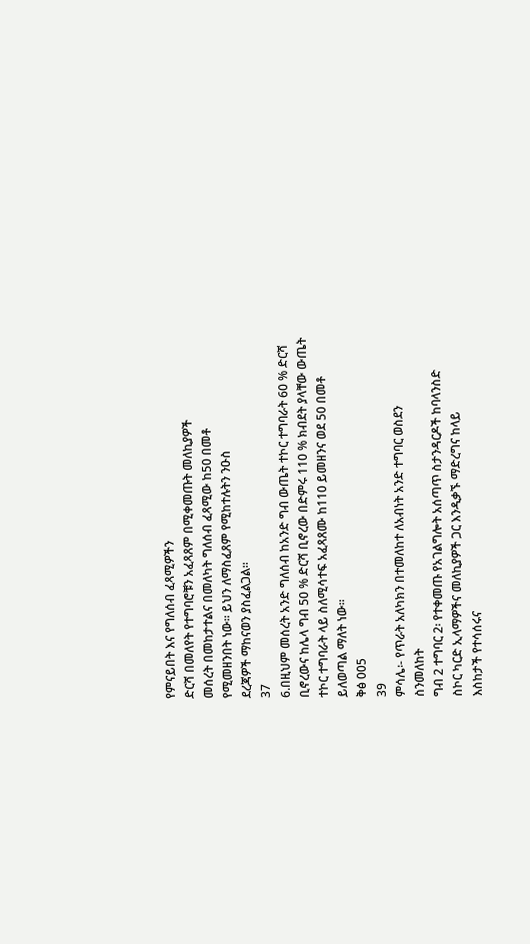የምናይበት እና የግለሰብ ፈጻሚዎችን
ድርሻ በመለየት የተግባሮቹን አፈጻጸም በሚቀመጡት መለኪያዎች
መሰረት በመከታተልና በመለካት ግለሰብ ፈጻሚው ከ50 በመቶ
የሚመዘንበት ነው፡፡ ይህን ለማስፈጸም የሚከተሉትን ንዑስ
ደረጃዎች ማከናወን ያስፈልጋል፡፡
37
6.በዚህም መሰረት አንድ ግለሰብ ከአንድ ግብ ውጤት ተኮር ተግባራት 60 % ድርሻ
ቢኖረውና ከሌላ ግብ 50 % ድርሻ ቢኖረው በድምሩ 110 % ክብደት ያላቸው ውጤት
ተኮር ተግባራት ላይ ስለሚሳተፍ አፈጻጸሙ ከ110 ይመዘንና ወደ 50 በመቶ
ይለወጣል ማለት ነው፡፡
ቅፅ 005
39
ምሳሌ፡- የጥራት አለካክን በተመለከተ ለአብነት አንድ ተግባር ወስደን
ስንመለከት
ግብ 2 ተግባር 2፡ የተቀመጡ የአገልግሎት አሰጣጥ ስታንዳርዶች ከባላንስድ
ስኮር ካርድ ኢላማዎችና መለኪያዎች ጋር እንዲቃኙ ማድረግና ከላይ
እስከታች የተሳሰሩና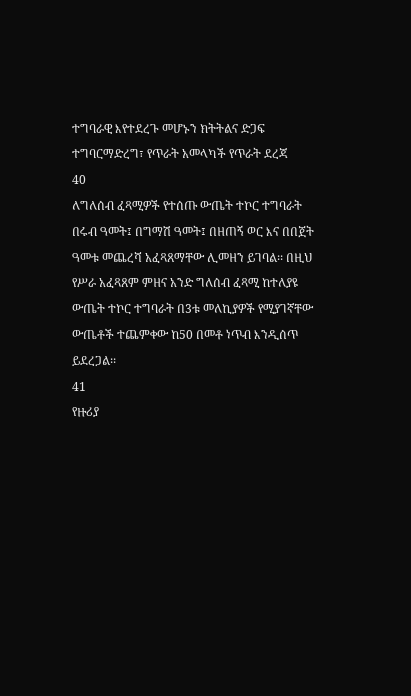ተግባራዊ እየተደረጉ መሆኑን ክትትልና ድጋፍ
ተግባርማድረግ፣ የጥራት አመላካች የጥራት ደረጃ
40
ለግለሰብ ፈጻሚዎች የተሰጡ ውጤት ተኮር ተግባራት
በሩብ ዓመት፤ በግማሽ ዓመት፤ በዘጠኝ ወር እና በበጀት
ዓመቱ መጨረሻ አፈጻጸማቸው ሊመዘን ይገባል፡፡ በዚህ
የሥራ አፈጻጸም ምዘና አንድ ግለሰብ ፈጻሚ ከተለያዩ
ውጤት ተኮር ተግባራት በ3ቱ መለኪያዎች የሚያገኛቸው
ውጤቶች ተጨምቀው ከ50 በመቶ ነጥብ እንዲሰጥ
ይደረጋል፡፡
41
የዙሪያ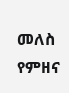መለስ የምዘና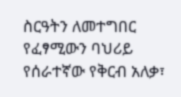ስርዓትን ለመተግበር
የፈፃሚውን ባህሪይ የሰራተኛው የቅርብ አለቃ፣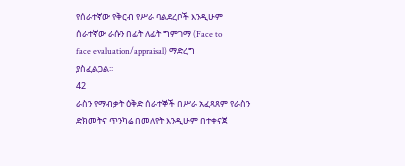የሰራተኛው የቅርብ የሥራ ባልደረቦች እንዲሁም
ሰራተኛው ራሱን በፊት ለፊት ግምገማ (Face to
face evaluation/appraisal) ማድረግ
ያስፈልጋል፡፡
42
ራስን የማብቃት ዕቅድ ሰራተኞች በሥራ አፈጻጸም የራስን
ድክመትና ጥንካሬ በመለየት እንዲሁም በተቀናጀ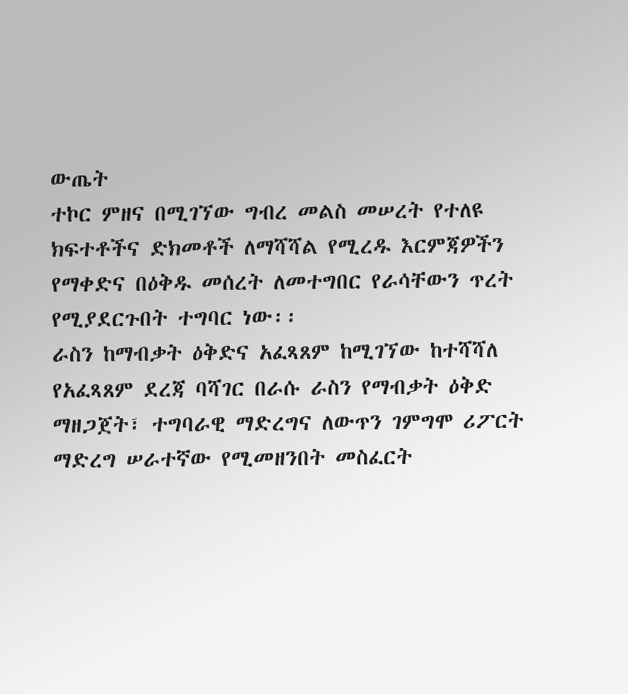ውጤት
ተኮር ምዘና በሚገኘው ግብረ መልስ መሠረት የተለዩ
ክፍተቶችና ድክመቶች ለማሻሻል የሚረዱ እርምጃዎችን
የማቀድና በዕቅዱ መሰረት ለመተግበር የራሳቸውን ጥረት
የሚያደርጉበት ተግባር ነው፡፡
ራስን ከማብቃት ዕቅድና አፈጻጸም ከሚገኘው ከተሻሻለ
የአፈጻጸም ደረጃ ባሻገር በራሱ ራስን የማብቃት ዕቅድ
ማዘጋጀት፣ ተግባራዊ ማድረግና ለውጥን ገምግሞ ሪፖርት
ማድረግ ሠራተኛው የሚመዘንበት መስፈርት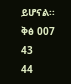ይሆናል፡፡
ቅፅ 007
43
44